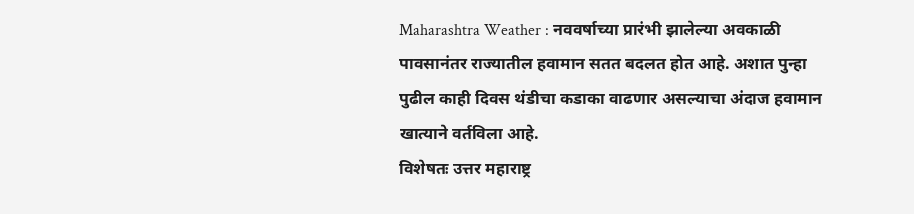Maharashtra Weather : नववर्षाच्या प्रारंभी झालेल्या अवकाळी पावसानंतर राज्यातील हवामान सतत बदलत होत आहे. अशात पुन्हा पुढील काही दिवस थंडीचा कडाका वाढणार असल्याचा अंदाज हवामान खात्याने वर्तविला आहे.
विशेषतः उत्तर महाराष्ट्र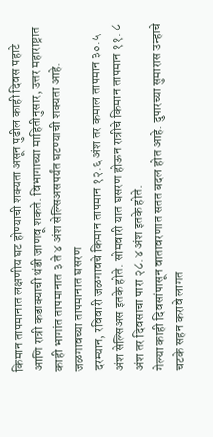किमान तापमानात लक्षणीय घट होण्याची शक्यता असून पुढील काही दिवस पहाटे आणि रात्री कडाक्याची थंडी जाणवू शकते. विभागाच्या माहितीनुसार, उत्तर महाराष्ट्रात काही भागांत तापमानात ३ ते ४ अंश सेल्सिअसपर्यंत घटण्याची शक्यता आहे.
जळगावच्या तापमानात घसरण
दरम्यान, रविवारी जळगावचे किमान तापमान १२.६ अंश तर कमाल तापमान ३०.५ अंश सेल्सिअस इतके होते. सोमवारी यात घसरण होऊन रात्रीचे किमान तापमान ११. ८ अंश तर दिवसाचा पारा २८.४ अंश इतके होते.
गेल्या काही दिवसांपासून वातावरणात सतत बदल होत आहे. दुपारच्या सुमारास उन्हाचे चटके सहन करावे लागत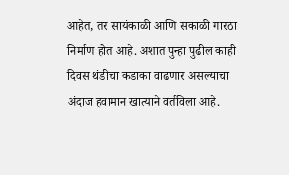आहेत, तर सायंकाळी आणि सकाळी गारठा निर्माण होत आहे. अशात पुन्हा पुढील काही दिवस थंडीचा कडाका वाढणार असल्याचा अंदाज हवामान खात्याने वर्तविला आहे.